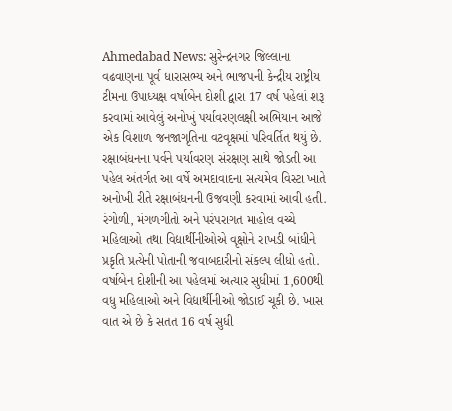Ahmedabad News: સુરેન્દ્રનગર જિલ્લાના વઢવાણના પૂર્વ ધારાસભ્ય અને ભાજપની કેન્દ્રીય રાષ્ટ્રીય ટીમના ઉપાધ્યક્ષ વર્ષાબેન દોશી દ્વારા 17 વર્ષ પહેલાં શરૂ કરવામાં આવેલું અનોખું પર્યાવરણલક્ષી અભિયાન આજે એક વિશાળ જનજાગૃતિના વટવૃક્ષમાં પરિવર્તિત થયું છે. રક્ષાબંધનના પર્વને પર્યાવરણ સંરક્ષણ સાથે જોડતી આ પહેલ અંતર્ગત આ વર્ષે અમદાવાદના સત્યમેવ વિસ્ટા ખાતે અનોખી રીતે રક્ષાબંધનની ઉજવણી કરવામાં આવી હતી. રંગોળી, મંગળગીતો અને પરંપરાગત માહોલ વચ્ચે મહિલાઓ તથા વિદ્યાર્થીનીઓએ વૃક્ષોને રાખડી બાંધીને પ્રકૃતિ પ્રત્યેની પોતાની જવાબદારીનો સંકલ્પ લીધો હતો.
વર્ષાબેન દોશીની આ પહેલમાં અત્યાર સુધીમાં 1,600થી વધુ મહિલાઓ અને વિદ્યાર્થીનીઓ જોડાઈ ચૂકી છે. ખાસ વાત એ છે કે સતત 16 વર્ષ સુધી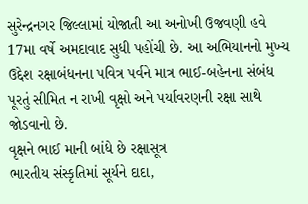સુરેન્દ્રનગર જિલ્લામાં યોજાતી આ અનોખી ઉજવણી હવે 17મા વર્ષે અમદાવાદ સુધી પહોંચી છે. આ અભિયાનનો મુખ્ય ઉદ્દેશ રક્ષાબંધનના પવિત્ર પર્વને માત્ર ભાઈ-બહેનના સંબંધ પૂરતું સીમિત ન રાખી વૃક્ષો અને પર્યાવરણની રક્ષા સાથે જોડવાનો છે.
વૃક્ષને ભાઈ માની બાંધે છે રક્ષાસૂત્ર
ભારતીય સંસ્કૃતિમાં સૂર્યને દાદા,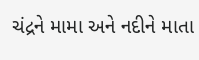ચંદ્રને મામા અને નદીને માતા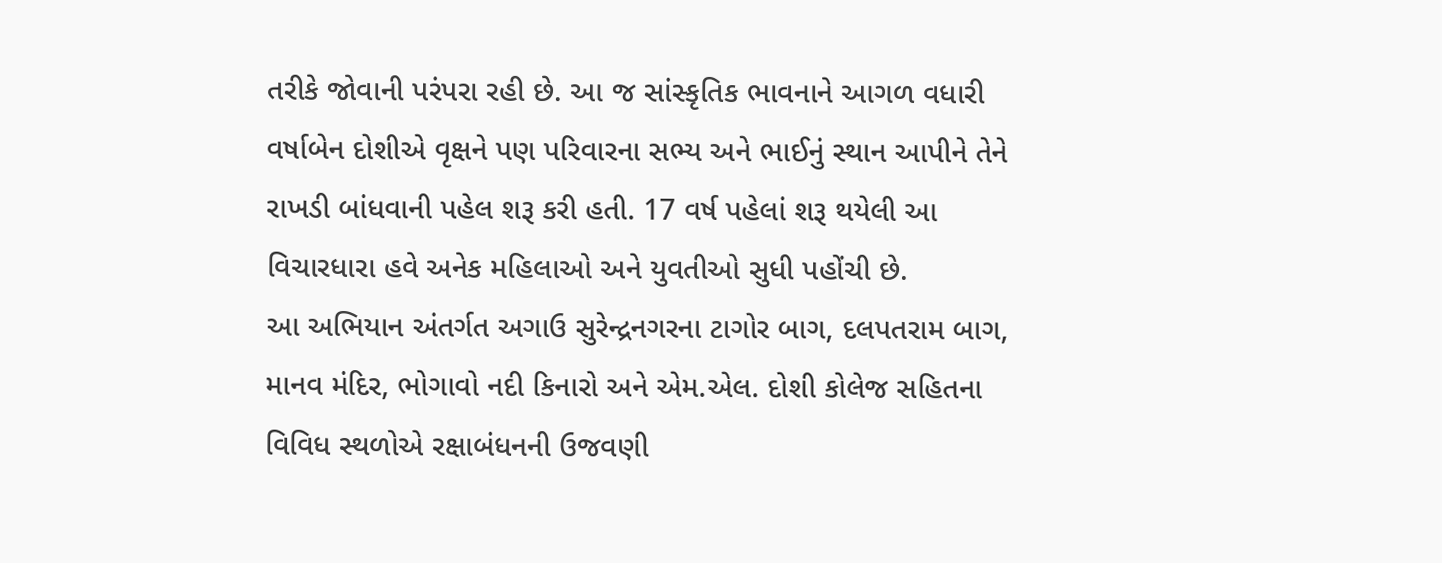તરીકે જોવાની પરંપરા રહી છે. આ જ સાંસ્કૃતિક ભાવનાને આગળ વધારી વર્ષાબેન દોશીએ વૃક્ષને પણ પરિવારના સભ્ય અને ભાઈનું સ્થાન આપીને તેને રાખડી બાંધવાની પહેલ શરૂ કરી હતી. 17 વર્ષ પહેલાં શરૂ થયેલી આ વિચારધારા હવે અનેક મહિલાઓ અને યુવતીઓ સુધી પહોંચી છે.
આ અભિયાન અંતર્ગત અગાઉ સુરેન્દ્રનગરના ટાગોર બાગ, દલપતરામ બાગ, માનવ મંદિર, ભોગાવો નદી કિનારો અને એમ.એલ. દોશી કોલેજ સહિતના વિવિધ સ્થળોએ રક્ષાબંધનની ઉજવણી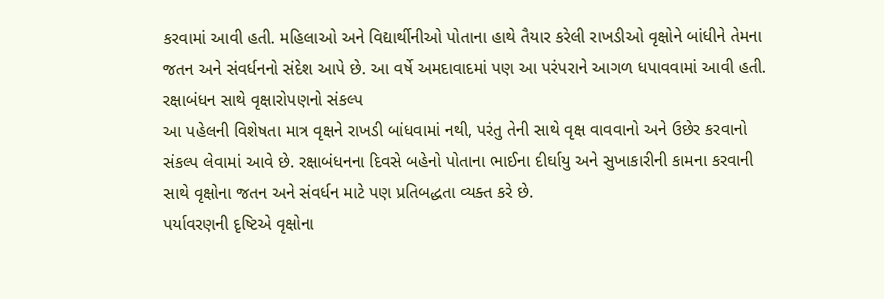કરવામાં આવી હતી. મહિલાઓ અને વિદ્યાર્થીનીઓ પોતાના હાથે તૈયાર કરેલી રાખડીઓ વૃક્ષોને બાંધીને તેમના જતન અને સંવર્ધનનો સંદેશ આપે છે. આ વર્ષે અમદાવાદમાં પણ આ પરંપરાને આગળ ધપાવવામાં આવી હતી.
રક્ષાબંધન સાથે વૃક્ષારોપણનો સંકલ્પ
આ પહેલની વિશેષતા માત્ર વૃક્ષને રાખડી બાંધવામાં નથી, પરંતુ તેની સાથે વૃક્ષ વાવવાનો અને ઉછેર કરવાનો સંકલ્પ લેવામાં આવે છે. રક્ષાબંધનના દિવસે બહેનો પોતાના ભાઈના દીર્ઘાયુ અને સુખાકારીની કામના કરવાની સાથે વૃક્ષોના જતન અને સંવર્ધન માટે પણ પ્રતિબદ્ધતા વ્યક્ત કરે છે.
પર્યાવરણની દૃષ્ટિએ વૃક્ષોના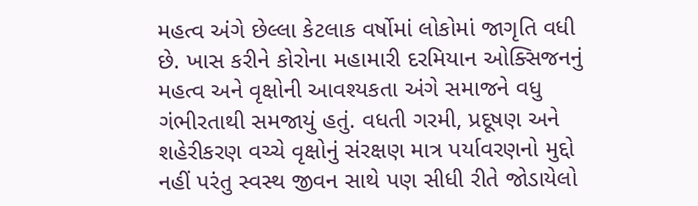મહત્વ અંગે છેલ્લા કેટલાક વર્ષોમાં લોકોમાં જાગૃતિ વધી છે. ખાસ કરીને કોરોના મહામારી દરમિયાન ઓક્સિજનનું મહત્વ અને વૃક્ષોની આવશ્યકતા અંગે સમાજને વધુ ગંભીરતાથી સમજાયું હતું. વધતી ગરમી, પ્રદૂષણ અને શહેરીકરણ વચ્ચે વૃક્ષોનું સંરક્ષણ માત્ર પર્યાવરણનો મુદ્દો નહીં પરંતુ સ્વસ્થ જીવન સાથે પણ સીધી રીતે જોડાયેલો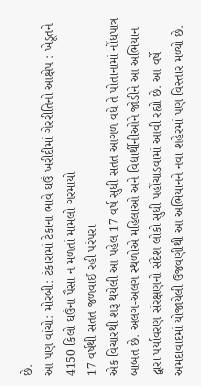છે.
આ પણ વાંચો: મોરબી: ટંકારામાં ટેકાના ભાવે ઘઉં ખરીદીમાં ગેરરીતિનો આક્ષેપ : ખેડૂતને 4150 કિલો ઘઉંના પૈસા ન મળતાં મામલો ગરમાયો
17 વર્ષથી સતત જળવાઈ રહી પરંપરા
એક વિચારથી શરૂ થયેલી આ પહેલ 17 વર્ષ સુધી સતત આગળ વધે તે પોતાનામાં નોંધપાત્ર બાબત છે. અલગ-અલગ સ્થળોએ મહિલાઓ અને વિદ્યાર્થીનીઓને જોડીને આ અભિયાન દ્વારા પર્યાવરણ સંરક્ષણનો સંદેશ લોકો સુધી પહોંચાડવામાં આવી રહ્યો છે. આ વર્ષે અમદાવાદમાં યોજાયેલી ઉજવણીથી આ અભિયાનને નવા શહેરમાં પણ વિસ્તાર મળ્યો છે.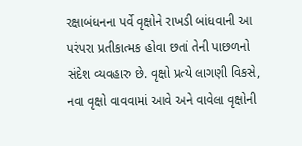રક્ષાબંધનના પર્વે વૃક્ષોને રાખડી બાંધવાની આ પરંપરા પ્રતીકાત્મક હોવા છતાં તેની પાછળનો સંદેશ વ્યવહારુ છે. વૃક્ષો પ્રત્યે લાગણી વિકસે, નવા વૃક્ષો વાવવામાં આવે અને વાવેલા વૃક્ષોની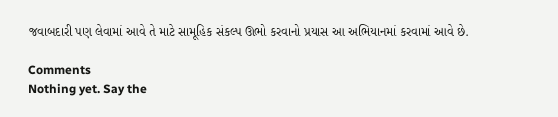જવાબદારી પણ લેવામાં આવે તે માટે સામૂહિક સંકલ્પ ઊભો કરવાનો પ્રયાસ આ અભિયાનમાં કરવામાં આવે છે.

Comments
Nothing yet. Say the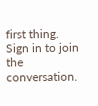first thing.
Sign in to join the conversation.